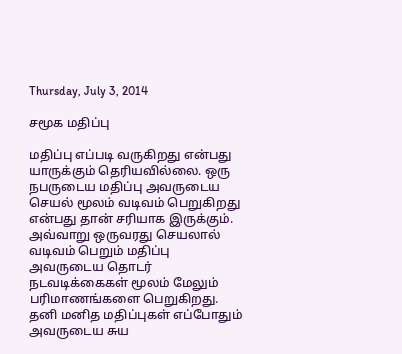Thursday, July 3, 2014

சமூக மதிப்பு

மதிப்பு எப்படி வருகிறது என்பது யாருக்கும் தெரியவில்லை. ஒரு நபருடைய மதிப்பு அவருடைய செயல் மூலம் வடிவம் பெறுகிறது என்பது தான் சரியாக இருக்கும். அவ்வாறு ஒருவரது செயலால் வடிவம் பெறும் மதிப்பு அவருடைய தொடர் நடவடிக்கைகள் மூலம் மேலும் பரிமாணங்களை பெறுகிறது.
தனி மனித மதிப்புகள் எப்போதும் அவருடைய சுய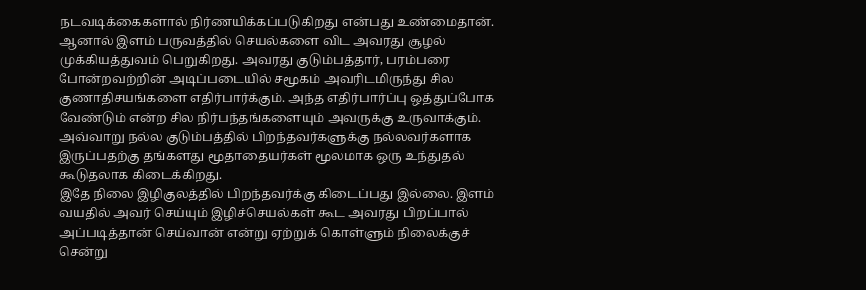நடவடிக்கைகளால் நிர்ணயிக்கப்படுகிறது என்பது உண்மைதான்.
ஆனால் இளம் பருவத்தில் செயல்களை விட அவரது சூழல் முக்கியத்துவம் பெறுகிறது. அவரது குடும்பத்தார், பரம்பரை போன்றவற்றின் அடிப்படையில் சமூகம் அவரிடமிருந்து சில குணாதிசயங்களை எதிர்பார்க்கும். அந்த எதிர்பார்ப்பு ஒத்துப்போக வேண்டும் என்ற சில நிர்பந்தங்களையும் அவருக்கு உருவாக்கும்.
அவ்வாறு நல்ல குடும்பத்தில் பிறந்தவர்களுக்கு நல்லவர்களாக இருப்பதற்கு தங்களது மூதாதையர்கள் மூலமாக ஒரு உந்துதல் கூடுதலாக கிடைக்கிறது.
இதே நிலை இழிகுலத்தில் பிறந்தவர்க்கு கிடைப்பது இல்லை. இளம் வயதில் அவர் செய்யும் இழிச்செயல்கள் கூட அவரது பிறப்பால் அப்படித்தான் செய்வான் என்று ஏற்றுக் கொள்ளும் நிலைக்குச் சென்று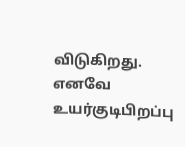விடுகிறது.
எனவே உயர்குடிபிறப்பு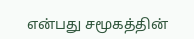என்பது சமூகத்தின்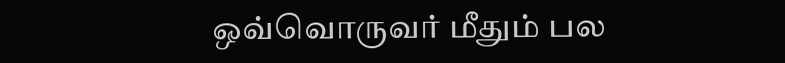ஒவ்வொருவர் மீதும் பல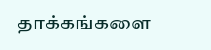தாக்கங்களை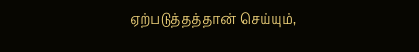ஏற்படுத்தத்தான் செய்யும்,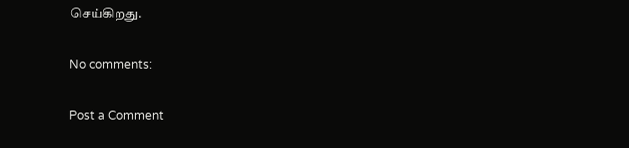செய்கிறது.

No comments:

Post a Comment